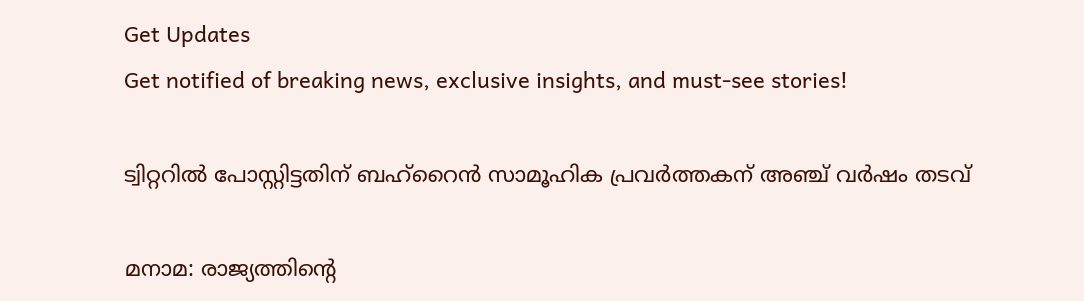Get Updates
Get notified of breaking news, exclusive insights, and must-see stories!

ട്വിറ്ററില്‍ പോസ്റ്റിട്ടതിന് ബഹ്‌റൈന്‍ സാമൂഹിക പ്രവര്‍ത്തകന് അഞ്ച് വര്‍ഷം തടവ്

മനാമ: രാജ്യത്തിന്റെ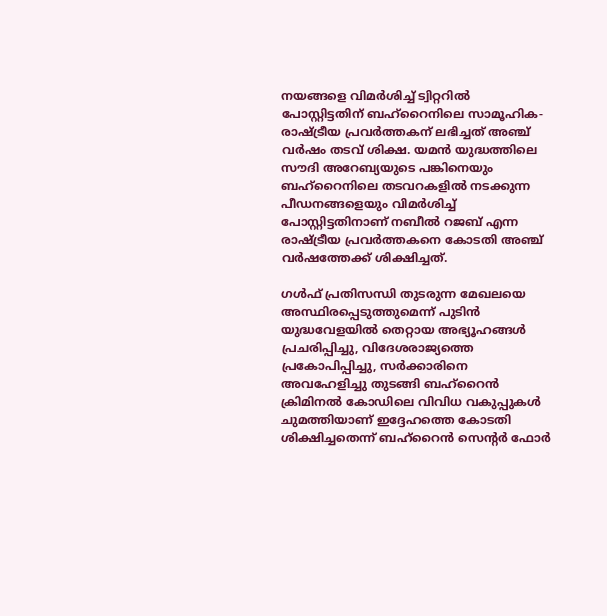നയങ്ങളെ വിമര്‍ശിച്ച് ട്വിറ്ററില്‍ പോസ്റ്റിട്ടതിന് ബഹ്‌റൈനിലെ സാമൂഹിക-രാഷ്ട്രീയ പ്രവര്‍ത്തകന് ലഭിച്ചത് അഞ്ച് വര്‍ഷം തടവ് ശിക്ഷ. യമന്‍ യുദ്ധത്തിലെ സൗദി അറേബ്യയുടെ പങ്കിനെയും ബഹ്‌റൈനിലെ തടവറകളില്‍ നടക്കുന്ന പീഡനങ്ങളെയും വിമര്‍ശിച്ച് പോസ്റ്റിട്ടതിനാണ് നബീല്‍ റജബ് എന്ന രാഷ്ട്രീയ പ്രവര്‍ത്തകനെ കോടതി അഞ്ച് വര്‍ഷത്തേക്ക് ശിക്ഷിച്ചത്.

ഗള്‍ഫ് പ്രതിസന്ധി തുടരുന്ന മേഖലയെ അസ്ഥിരപ്പെടുത്തുമെന്ന് പുടിന്‍
യുദ്ധവേളയില്‍ തെറ്റായ അഭ്യൂഹങ്ങള്‍ പ്രചരിപ്പിച്ചു, വിദേശരാജ്യത്തെ പ്രകോപിപ്പിച്ചു, സര്‍ക്കാരിനെ അവഹേളിച്ചു തുടങ്ങി ബഹ്‌റൈന്‍ ക്രിമിനല്‍ കോഡിലെ വിവിധ വകുപ്പുകള്‍ ചുമത്തിയാണ് ഇദ്ദേഹത്തെ കോടതി ശിക്ഷിച്ചതെന്ന് ബഹ്‌റൈന്‍ സെന്റര്‍ ഫോര്‍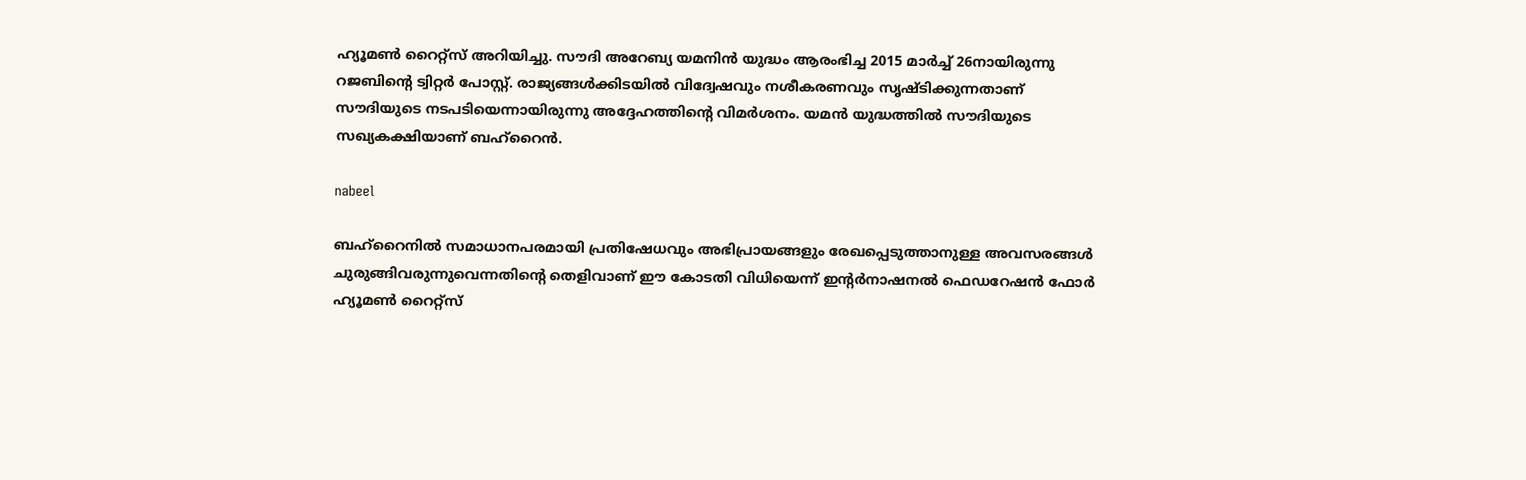ഹ്യൂമണ്‍ റൈറ്റ്‌സ് അറിയിച്ചു. സൗദി അറേബ്യ യമനിന്‍ യുദ്ധം ആരംഭിച്ച 2015 മാര്‍ച്ച് 26നായിരുന്നു റജബിന്റെ ട്വിറ്റര്‍ പോസ്റ്റ്. രാജ്യങ്ങള്‍ക്കിടയില്‍ വിദ്വേഷവും നശീകരണവും സൃഷ്ടിക്കുന്നതാണ് സൗദിയുടെ നടപടിയെന്നായിരുന്നു അദ്ദേഹത്തിന്റെ വിമര്‍ശനം. യമന്‍ യുദ്ധത്തില്‍ സൗദിയുടെ സഖ്യകക്ഷിയാണ് ബഹ്‌റൈന്‍.

nabeel

ബഹ്‌റൈനില്‍ സമാധാനപരമായി പ്രതിഷേധവും അഭിപ്രായങ്ങളും രേഖപ്പെടുത്താനുള്ള അവസരങ്ങള്‍ ചുരുങ്ങിവരുന്നുവെന്നതിന്റെ തെളിവാണ് ഈ കോടതി വിധിയെന്ന് ഇന്റര്‍നാഷനല്‍ ഫെഡറേഷന്‍ ഫോര്‍ ഹ്യൂമണ്‍ റൈറ്റ്‌സ്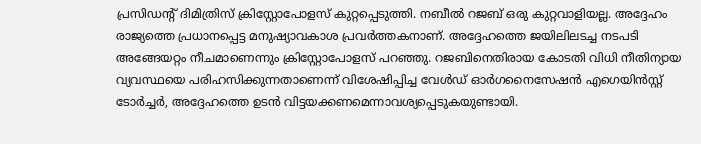പ്രസിഡന്റ് ദിമിത്രിസ് ക്രിസ്റ്റോപോളസ് കുറ്റപ്പെടുത്തി. നബീല്‍ റജബ് ഒരു കുറ്റവാളിയല്ല. അദ്ദേഹം രാജ്യത്തെ പ്രധാനപ്പെട്ട മനുഷ്യാവകാശ പ്രവര്‍ത്തകനാണ്. അദ്ദേഹത്തെ ജയിലിലടച്ച നടപടി അങ്ങേയറ്റം നീചമാണെന്നും ക്രിസ്റ്റോപോളസ് പറഞ്ഞു. റജബിനെതിരായ കോടതി വിധി നീതിന്യായ വ്യവസ്ഥയെ പരിഹസിക്കുന്നതാണെന്ന് വിശേഷിപ്പിച്ച വേള്‍ഡ് ഓര്‍ഗനൈസേഷന്‍ എഗെയിന്‍സ്റ്റ് ടോര്‍ച്ചര്‍, അദ്ദേഹത്തെ ഉടന്‍ വിട്ടയക്കണമെന്നാവശ്യപ്പെടുകയുണ്ടായി.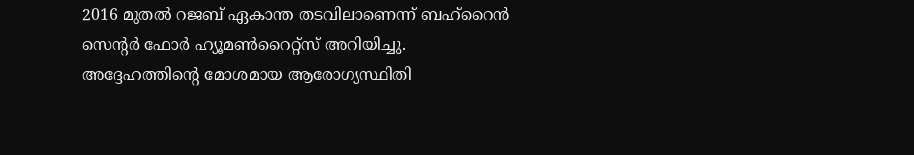2016 മുതല്‍ റജബ് ഏകാന്ത തടവിലാണെന്ന് ബഹ്‌റൈന്‍ സെന്റര്‍ ഫോര്‍ ഹ്യൂമണ്‍റൈറ്റ്‌സ് അറിയിച്ചു. അദ്ദേഹത്തിന്റെ മോശമായ ആരോഗ്യസ്ഥിതി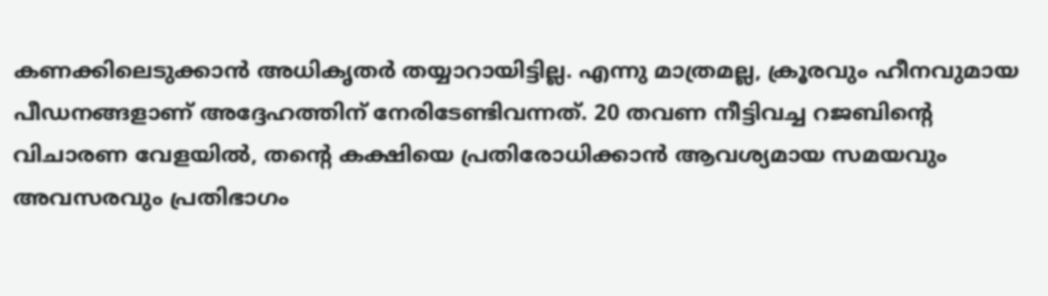കണക്കിലെടുക്കാന്‍ അധികൃതര്‍ തയ്യാറായിട്ടില്ല. എന്നു മാത്രമല്ല, ക്രൂരവും ഹീനവുമായ പീഡനങ്ങളാണ് അദ്ദേഹത്തിന് നേരിടേണ്ടിവന്നത്. 20 തവണ നീട്ടിവച്ച റജബിന്റെ വിചാരണ വേളയില്‍, തന്റെ കക്ഷിയെ പ്രതിരോധിക്കാന്‍ ആവശ്യമായ സമയവും അവസരവും പ്രതിഭാഗം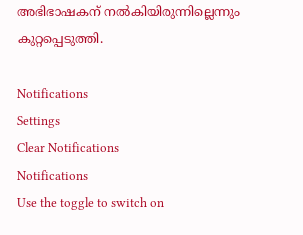അഭിഭാഷകന് നല്‍കിയിരുന്നില്ലെന്നും കുറ്റപ്പെടുത്തി.

Notifications
Settings
Clear Notifications
Notifications
Use the toggle to switch on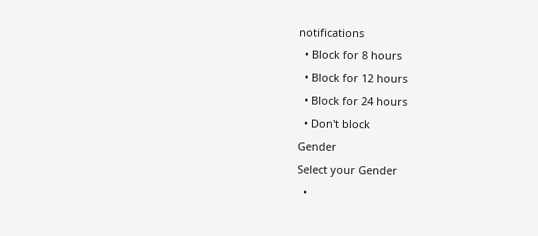notifications
  • Block for 8 hours
  • Block for 12 hours
  • Block for 24 hours
  • Don't block
Gender
Select your Gender
  •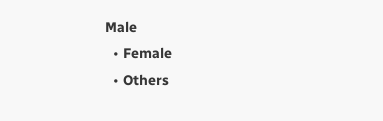Male
  • Female
  • Others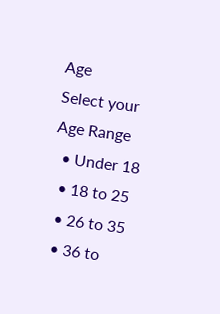Age
Select your Age Range
  • Under 18
  • 18 to 25
  • 26 to 35
  • 36 to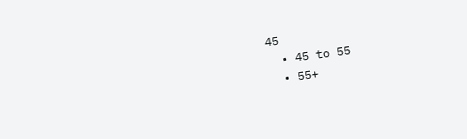45
  • 45 to 55
  • 55+